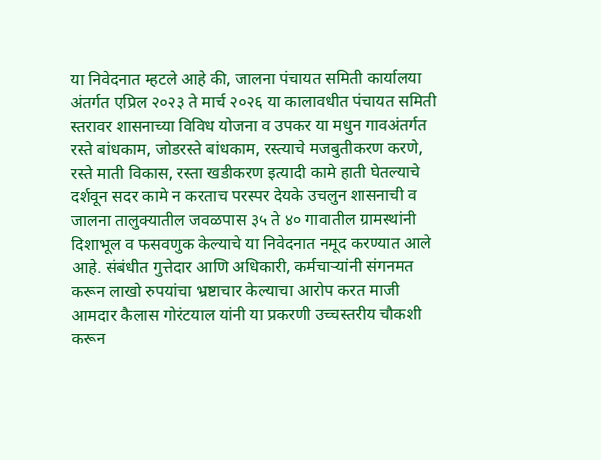या निवेदनात म्हटले आहे की, जालना पंचायत समिती कार्यालया अंतर्गत एप्रिल २०२३ ते मार्च २०२६ या कालावधीत पंचायत समिती स्तरावर शासनाच्या विविध योजना व उपकर या मधुन गावअंतर्गत रस्ते बांधकाम, जोडरस्ते बांधकाम, रस्त्याचे मजबुतीकरण करणे, रस्ते माती विकास, रस्ता खडीकरण इत्यादी कामे हाती घेतल्याचे दर्शवून सदर कामे न करताच परस्पर देयके उचलुन शासनाची व जालना तालुक्यातील जवळपास ३५ ते ४० गावातील ग्रामस्थांनी दिशाभूल व फसवणुक केल्याचे या निवेदनात नमूद करण्यात आले आहे. संबंधीत गुत्तेदार आणि अधिकारी, कर्मचाऱ्यांनी संगनमत करून लाखो रुपयांचा भ्रष्टाचार केल्याचा आरोप करत माजी आमदार कैलास गोरंटयाल यांनी या प्रकरणी उच्चस्तरीय चौकशी करून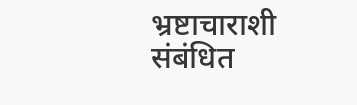भ्रष्टाचाराशी संबंधित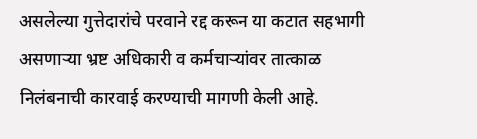असलेल्या गुत्तेदारांचे परवाने रद्द करून या कटात सहभागी असणाऱ्या भ्रष्ट अधिकारी व कर्मचाऱ्यांवर तात्काळ
निलंबनाची कारवाई करण्याची मागणी केली आहे.